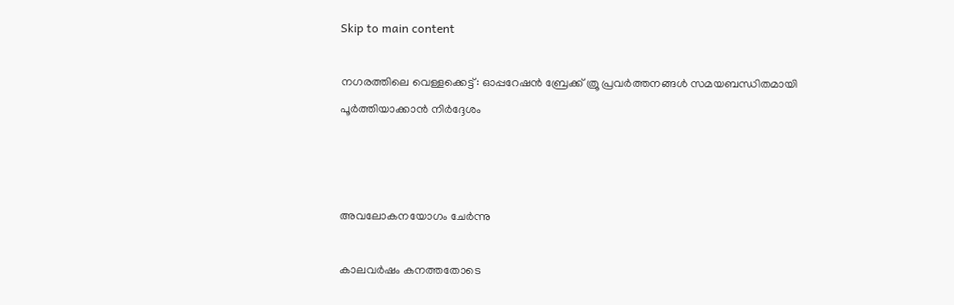Skip to main content

നഗരത്തിലെ വെള്ളക്കെട്ട്: ഓപ്പറേഷൻ ബ്രേക്ക് ത്രൂ പ്രവർത്തനങ്ങൾ സമയബന്ധിതമായി പൂർത്തിയാക്കാൻ നിർദ്ദേശം



അവലോകനയോഗം ചേർന്നു

കാലവർഷം കനത്തതോടെ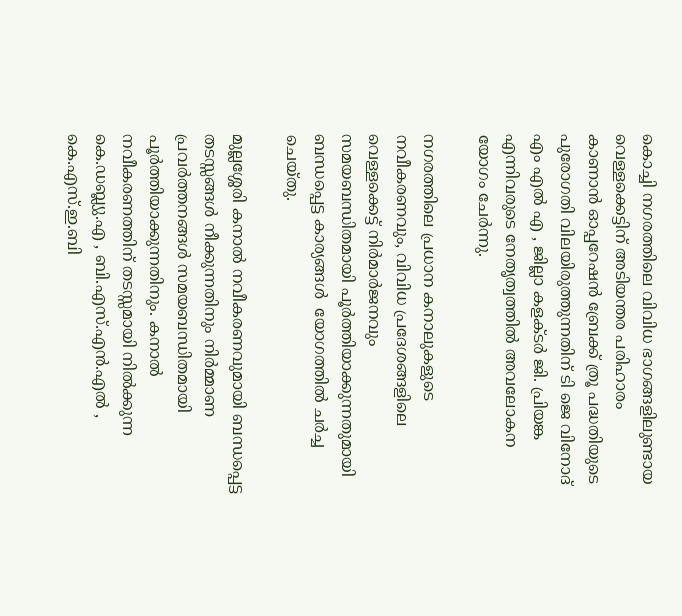കൊച്ചി നഗരത്തിലെ വിവിധ ഭാഗങ്ങളിലുണ്ടായ വെള്ളക്കെട്ടിന് അടിയന്തര പരിഹാരം
കാണാൻ ഓപ്പറേഷൻ ബ്രേക്ക് ത്രൂ പദ്ധതിയുടെ പുരോഗതി വിലയിരുത്തുന്നതിന് ടി ജെ വിനോദ് എം എൽ എ , ജില്ലാ കളക്ടർ ജി. പ്രിയങ്ക എന്നിവരുടെ നേതൃത്വത്തിൽ അവലോകന യോഗം ചേർന്നു.

നഗരത്തിലെ പ്രധാന കനാലുകളുടെ നവീകരണവും, വിവിധ പ്രദേശങ്ങളിലെ വെള്ളക്കെട്ട് നിർമാർജനവും സമയബന്ധിതമായി പൂർത്തിയാക്കുന്നതുമായി ബന്ധപ്പെട്ട കാര്യങ്ങൾ  യോഗത്തിൽ ചർച്ച ചെയ്തു.

മുല്ലശ്ശേരി കനാൽ നവീകരണവുമായി ബന്ധപ്പെട്ട തടസ്സങ്ങൾ നീക്കുന്നതിനും നിർമ്മാണ പ്രവർത്തനങ്ങൾ സമയബന്ധിതമായി പൂർത്തിയാക്കുന്നതിനും. കനാൽ നവീകരണത്തിന് തടസ്സമായി നിൽക്കുന്ന കെ.ഡബ്ല്യു.എ , ബി.എസ്.എൻ.എൽ , കെ.എസ്.ഇ.ബി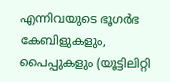എന്നിവയുടെ ഭൂഗർഭ കേബിളുകളും, പൈപ്പുകളും (യൂട്ടിലിറ്റി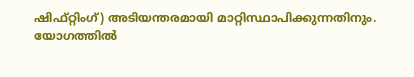ഷിഫ്റ്റിംഗ്) അടിയന്തരമായി മാറ്റിസ്ഥാപിക്കുന്നതിനും.
യോഗത്തിൽ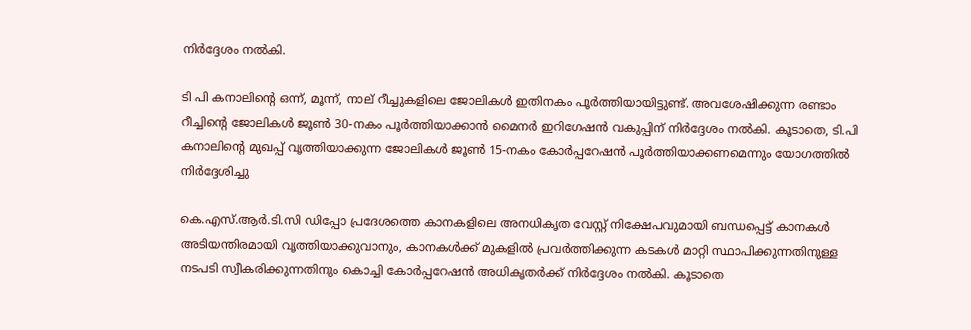നിർദ്ദേശം നൽകി.

ടി പി കനാലിന്റെ ഒന്ന്, മൂന്ന്, നാല് റീച്ചുകളിലെ ജോലികൾ ഇതിനകം പൂർത്തിയായിട്ടുണ്ട്. അവശേഷിക്കുന്ന രണ്ടാം റീച്ചിന്റെ ജോലികൾ ജൂൺ 30-നകം പൂർത്തിയാക്കാൻ മൈനർ ഇറിഗേഷൻ വകുപ്പിന് നിർദ്ദേശം നൽകി. കൂടാതെ, ടി.പി കനാലിന്റെ മുഖപ്പ് വൃത്തിയാക്കുന്ന ജോലികൾ ജൂൺ 15-നകം കോർപ്പറേഷൻ പൂർത്തിയാക്കണമെന്നും യോഗത്തിൽ നിർദ്ദേശിച്ചു

കെ.എസ്.ആർ.ടി.സി ഡിപ്പോ പ്രദേശത്തെ കാനകളിലെ അനധികൃത വേസ്റ്റ് നിക്ഷേപവുമായി ബന്ധപ്പെട്ട് കാനകൾ അടിയന്തിരമായി വൃത്തിയാക്കുവാനും, കാനകൾക്ക് മുകളിൽ പ്രവർത്തിക്കുന്ന കടകൾ മാറ്റി സ്ഥാപിക്കുന്നതിനുള്ള നടപടി സ്വീകരിക്കുന്നതിനും കൊച്ചി കോർപ്പറേഷൻ അധികൃതർക്ക് നിർദ്ദേശം നൽകി. കൂടാതെ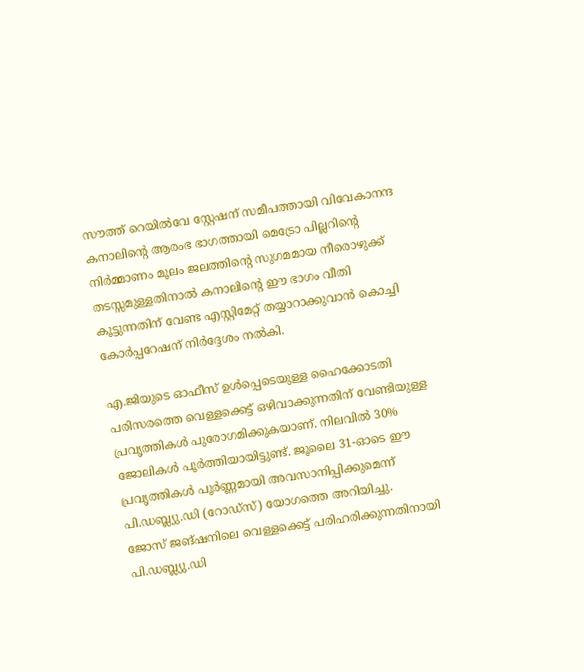സൗത്ത് റെയിൽവേ സ്റ്റേഷന് സമീപത്തായി വിവേകാനന്ദ കനാലിന്റെ ആരംഭ ഭാഗത്തായി മെട്രോ പില്ലറിന്റെ നിർമ്മാണം മൂലം ജലത്തിന്റെ സുഗമമായ നീരൊഴുക്ക് തടസ്സമുള്ളതിനാൽ കനാലിന്റെ ഈ ഭാഗം വീതി കൂട്ടുന്നതിന് വേണ്ട എസ്റ്റിമേറ്റ് തയ്യാറാക്കുവാൻ കൊച്ചി കോർപ്പറേഷന് നിർദ്ദേശം നൽകി.

എ.ജിയുടെ ഓഫീസ് ഉൾപ്പെടെയുള്ള ഹൈക്കോടതി പരിസരത്തെ വെള്ളക്കെട്ട് ഒഴിവാക്കുന്നതിന് വേണ്ടിയുള്ള പ്രവൃത്തികൾ പുരോഗമിക്കുകയാണ്. നിലവിൽ 30% ജോലികൾ പൂർത്തിയായിട്ടുണ്ട്. ജൂലൈ 31-ഓടെ ഈ പ്രവൃത്തികൾ പൂർണ്ണമായി അവസാനിപ്പിക്കുമെന്ന് പി.ഡബ്ല്യു.ഡി (റോഡ്സ്) യോഗത്തെ അറിയിച്ചു.
ജോസ് ജങ്ഷനിലെ വെള്ളക്കെട്ട് പരിഹരിക്കുന്നതിനായി പി.ഡബ്ല്യു.ഡി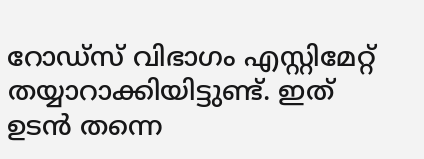റോഡ്സ് വിഭാഗം എസ്റ്റിമേറ്റ് തയ്യാറാക്കിയിട്ടുണ്ട്. ഇത് ഉടൻ തന്നെ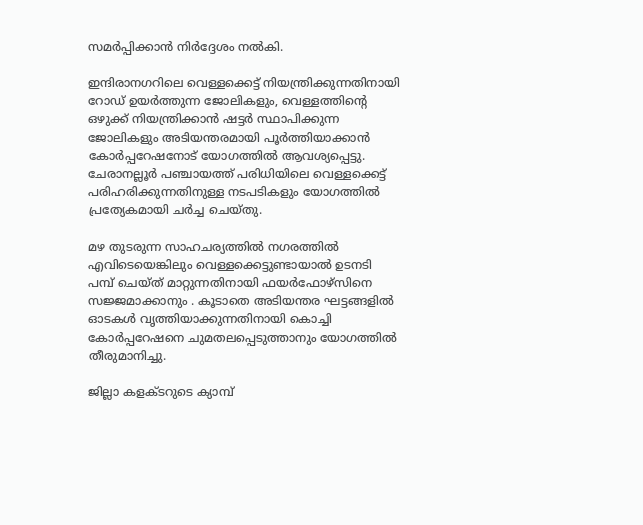സമർപ്പിക്കാൻ നിർദ്ദേശം നൽകി.

ഇന്ദിരാനഗറിലെ വെള്ളക്കെട്ട് നിയന്ത്രിക്കുന്നതിനായി റോഡ് ഉയർത്തുന്ന ജോലികളും, വെള്ളത്തിന്റെ ഒഴുക്ക് നിയന്ത്രിക്കാൻ ഷട്ടർ സ്ഥാപിക്കുന്ന ജോലികളും അടിയന്തരമായി പൂർത്തിയാക്കാൻ കോർപ്പറേഷനോട് യോഗത്തിൽ ആവശ്യപ്പെട്ടു.
ചേരാനല്ലൂർ പഞ്ചായത്ത് പരിധിയിലെ വെള്ളക്കെട്ട് പരിഹരിക്കുന്നതിനുള്ള നടപടികളും യോഗത്തിൽ പ്രത്യേകമായി ചർച്ച ചെയ്തു.

മഴ തുടരുന്ന സാഹചര്യത്തിൽ നഗരത്തിൽ എവിടെയെങ്കിലും വെള്ളക്കെട്ടുണ്ടായാൽ ഉടനടി പമ്പ് ചെയ്ത് മാറ്റുന്നതിനായി ഫയർഫോഴ്സിനെ സജ്ജമാക്കാനും . കൂടാതെ അടിയന്തര ഘട്ടങ്ങളിൽ ഓടകൾ വൃത്തിയാക്കുന്നതിനായി കൊച്ചി കോർപ്പറേഷനെ ചുമതലപ്പെടുത്താനും യോഗത്തിൽ തീരുമാനിച്ചു.

ജില്ലാ കളക്ടറുടെ ക്യാമ്പ്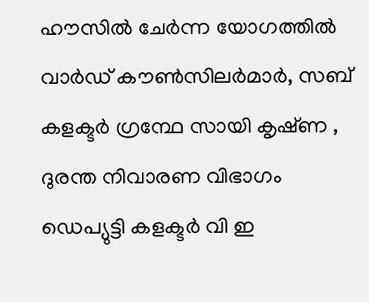ഹൗസിൽ ചേർന്ന യോഗത്തിൽ വാർഡ് കൗൺസിലർമാർ, സബ് കളക്ടർ ഗ്രന്ഥേ സായി കൃഷ്‌ണ , ദുരന്ത നിവാരണ വിഭാഗം ഡെപ്യുട്ടി കളക്ടർ വി ഇ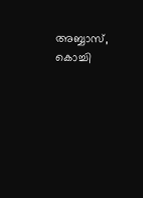അബ്ബാസ്, കൊച്ചി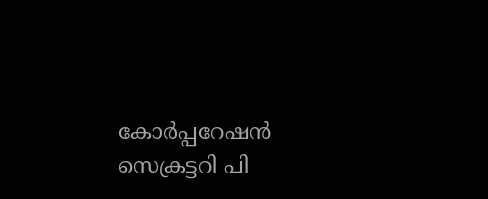കോർപ്പറേഷൻ സെക്രട്ടറി പി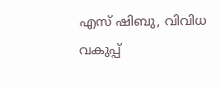എസ് ഷിബു, വിവിധ വകുപ്പ്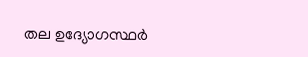തല ഉദ്യോഗസ്ഥർ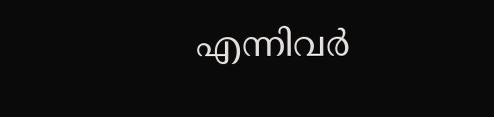എന്നിവർ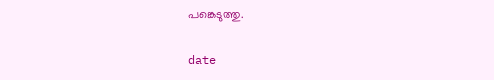പങ്കെടുത്തു.

date